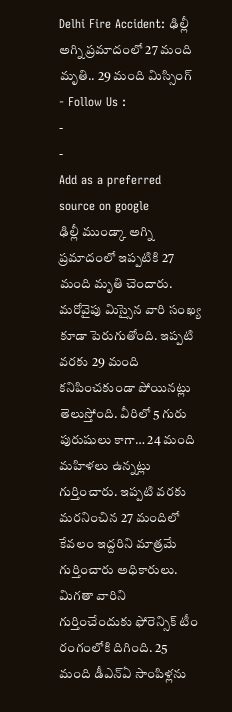Delhi Fire Accident: ఢిల్లీ అగ్ని ప్రమాదంలో 27 మంది మృతి.. 29 మంది మిస్సింగ్
- Follow Us :
-
-
Add as a preferred
source on google
ఢిల్లీ ముండ్కా అగ్ని ప్రమాదంలో ఇప్పటికి 27 మంది మృతి చెందారు. మరోవైపు మిస్సైన వారి సంఖ్య కూడా పెరుగుతోంది. ఇప్పటి వరకు 29 మంది కనిపించకుండా పోయినట్లు తెలుస్తోంది. వీరిలో 5 గురు పురుషులు కాగా… 24 మంది మహిళలు ఉన్నట్లు గుర్తించారు. ఇప్పటి వరకు మరనించిన 27 మందిలో కేవలం ఇద్దరిని మాత్రమే గుర్తించారు అధికారులు. మిగతా వారిని గుర్తించేందుకు ఫోరెన్సిక్ టీం రంగంలోకి దిగింది. 25 మంది డీఎన్ఏ సాంపిళ్లను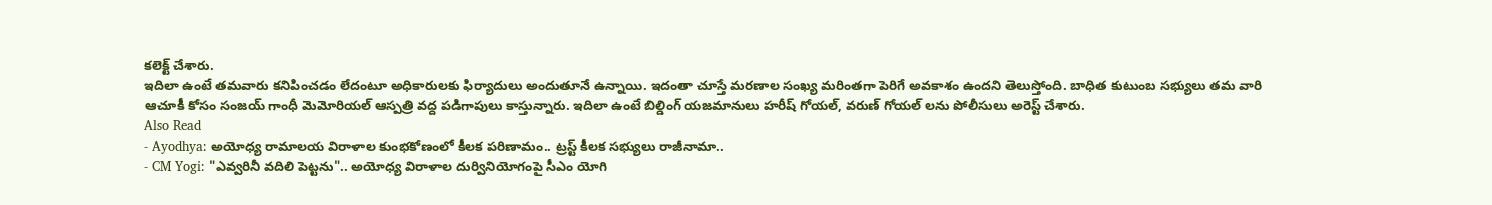కలెక్ట్ చేశారు.
ఇదిలా ఉంటే తమవారు కనిపించడం లేదంటూ అధికారులకు ఫిర్యాదులు అందుతూనే ఉన్నాయి. ఇదంతా చూస్తే మరణాల సంఖ్య మరింతగా పెరిగే అవకాశం ఉందని తెలుస్తోంది. బాధిత కుటుంబ సభ్యులు తమ వారి ఆచూకీ కోసం సంజయ్ గాంధీ మెమోరియల్ ఆస్పత్రి వద్ద పడిగాపులు కాస్తున్నారు. ఇదిలా ఉంటే బిల్డింగ్ యజమానులు హరీష్ గోయల్, వరుణ్ గోయల్ లను పోలీసులు అరెస్ట్ చేశారు.
Also Read
- Ayodhya: అయోధ్య రామాలయ విరాళాల కుంభకోణంలో కీలక పరిణామం.. ట్రస్ట్ కీలక సభ్యులు రాజీనామా..
- CM Yogi: "ఎవ్వరినీ వదిలి పెట్టను".. అయోధ్య విరాళాల దుర్వినియోగంపై సీఎం యోగి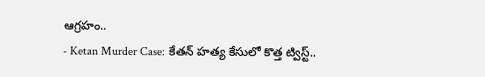ఆగ్రహం..
- Ketan Murder Case: కేతన్ హత్య కేసులో కొత్త ట్విస్ట్..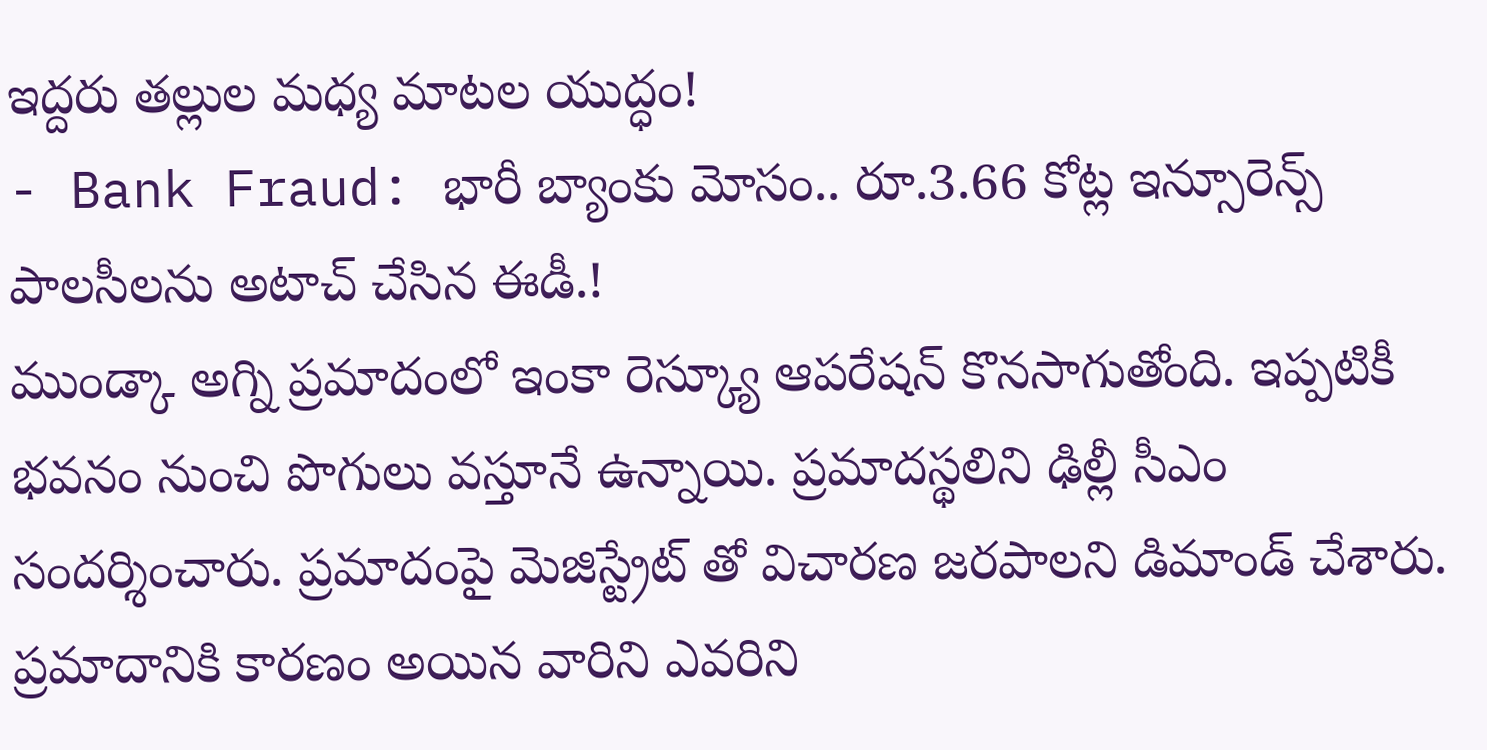ఇద్దరు తల్లుల మధ్య మాటల యుద్ధం!
- Bank Fraud: భారీ బ్యాంకు మోసం.. రూ.3.66 కోట్ల ఇన్సూరెన్స్ పాలసీలను అటాచ్ చేసిన ఈడీ.!
ముండ్కా అగ్ని ప్రమాదంలో ఇంకా రెస్క్యూ ఆపరేషన్ కొనసాగుతోంది. ఇప్పటికీ భవనం నుంచి పొగులు వస్తూనే ఉన్నాయి. ప్రమాదస్థలిని ఢిల్లీ సీఎం సందర్శించారు. ప్రమాదంపై మెజిస్ట్రేట్ తో విచారణ జరపాలని డిమాండ్ చేశారు. ప్రమాదానికి కారణం అయిన వారిని ఎవరిని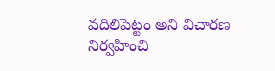వదిలిపెట్టం అని విచారణ నిర్వహించి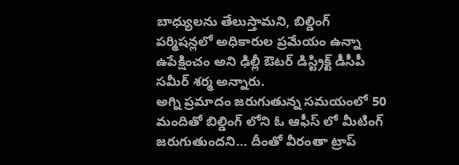బాధ్యులను తేలుస్తామని, బిల్డింగ్ పర్మిషన్లలో అధికారుల ప్రమేయం ఉన్నా ఉపేక్షించం అని ఢిల్లీ ఔటర్ డిస్ట్రిక్ట్ డీసీపీ సమీర్ శర్మ అన్నారు.
అగ్ని ప్రమాదం జరుగుతున్న సమయంలో 50 మందితో బిల్డింగ్ లోని ఓ ఆఫీస్ లో మీటింగ్ జరుగుతుందని… దీంతో వీరంతా ట్రాప్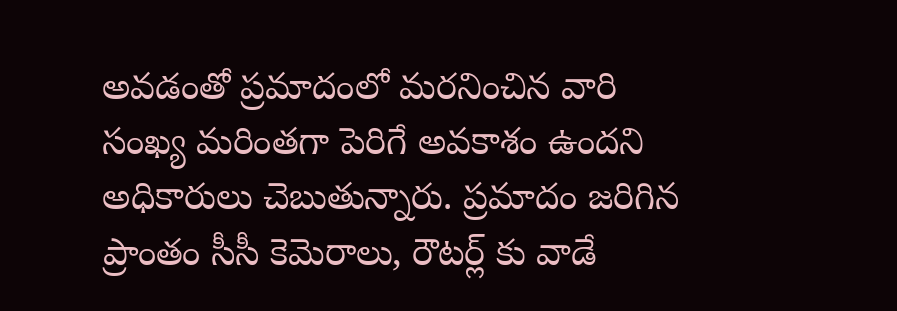అవడంతో ప్రమాదంలో మరనించిన వారి సంఖ్య మరింతగా పెరిగే అవకాశం ఉందని అధికారులు చెబుతున్నారు. ప్రమాదం జరిగిన ప్రాంతం సీసీ కెమెరాలు, రౌటర్ల్ కు వాడే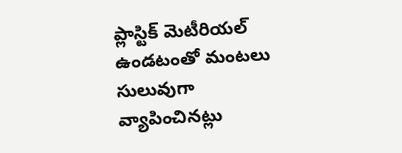ప్లాస్టిక్ మెటీరియల్ ఉండటంతో మంటలు సులువుగా వ్యాపించినట్లు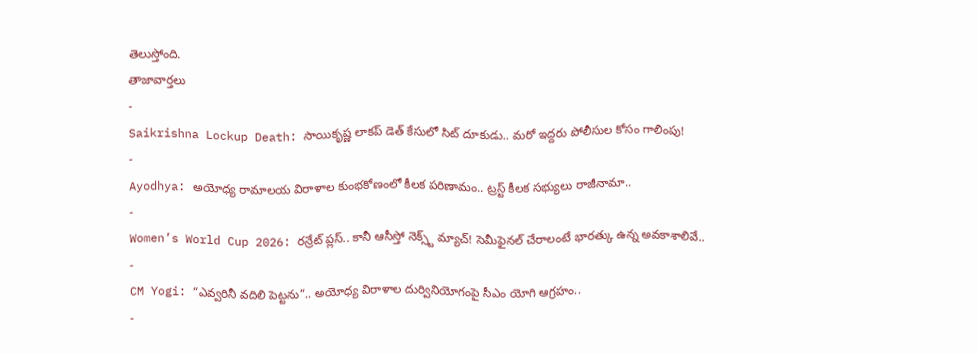తెలుస్తోంది.
తాజావార్తలు
-
Saikrishna Lockup Death: సాయికృష్ణ లాకప్ డెత్ కేసులో సిట్ దూకుడు.. మరో ఇద్దరు పోలీసుల కోసం గాలింపు!
-
Ayodhya: అయోధ్య రామాలయ విరాళాల కుంభకోణంలో కీలక పరిణామం.. ట్రస్ట్ కీలక సభ్యులు రాజీనామా..
-
Women’s World Cup 2026: రన్రేట్ ప్లస్.. కానీ ఆసీస్తో నెక్స్ట్ మ్యాచ్! సెమీఫైనల్ చేరాలంటే భారత్కు ఉన్న అవకాశాలివే..
-
CM Yogi: “ఎవ్వరినీ వదిలి పెట్టను”.. అయోధ్య విరాళాల దుర్వినియోగంపై సీఎం యోగి ఆగ్రహం..
-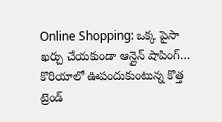Online Shopping: ఒక్క పైసా ఖర్చు చేయకుండా ఆన్లైన్ షాపింగ్… కొరియాలో ఊపందుకుంటున్న కొత్త ట్రెండ్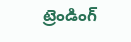ట్రెండింగ్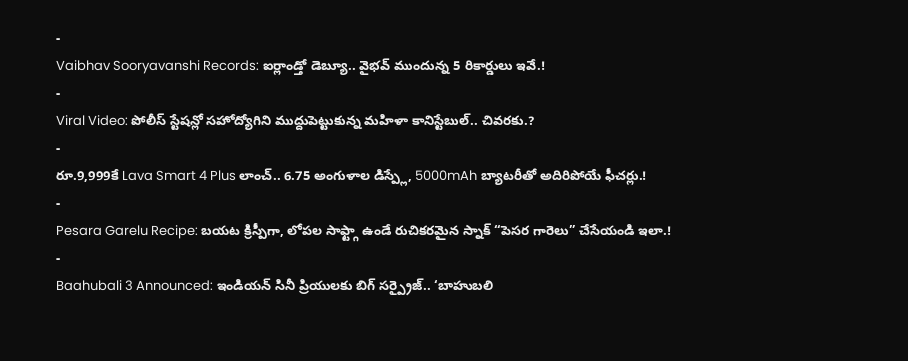-
Vaibhav Sooryavanshi Records: ఐర్లాండ్తో డెబ్యూ.. వైభవ్ ముందున్న 5 రికార్డులు ఇవే.!
-
Viral Video: పోలీస్ స్టేషన్లో సహోద్యోగిని ముద్దుపెట్టుకున్న మహిళా కానిస్టేబుల్.. చివరకు.?
-
రూ.9,999కే Lava Smart 4 Plus లాంచ్.. 6.75 అంగుళాల డిస్ప్లే, 5000mAh బ్యాటరీతో అదిరిపోయే ఫీచర్లు.!
-
Pesara Garelu Recipe: బయట క్రిస్పీగా, లోపల సాఫ్ట్గా ఉండే రుచికరమైన స్నాక్ “పెసర గారెలు” చేసేయండి ఇలా.!
-
Baahubali 3 Announced: ఇండియన్ సినీ ప్రియులకు బిగ్ సర్ప్రైజ్.. ‘బాహుబలి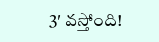3′ వస్తోంది!